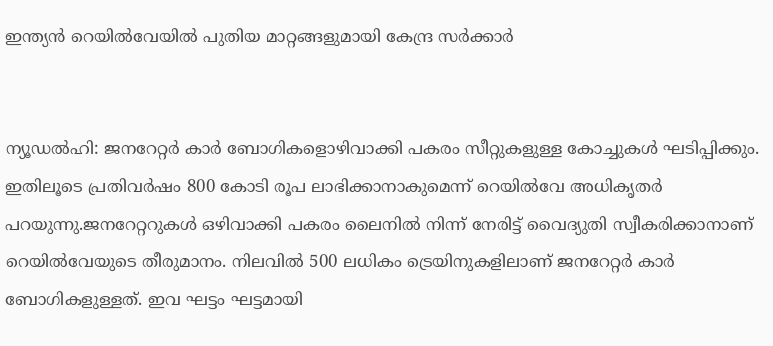ഇന്ത്യന്‍ റെയില്‍വേയില്‍ പുതിയ മാറ്റങ്ങളുമായി കേന്ദ്ര സര്‍ക്കാര്‍


ന്യൂഡല്‍ഹി: ജനറേറ്റര്‍ കാര്‍ ബോഗികളൊഴിവാക്കി പകരം സീറ്റുകളുള്ള കോച്ചുകള്‍ ഘടിപ്പിക്കും. ഇതിലൂടെ പ്രതിവര്‍ഷം 800 കോടി രൂപ ലാഭിക്കാനാകുമെന്ന് റെയില്‍വേ അധികൃതര്‍ പറയുന്നു.ജനറേറ്ററുകള്‍ ഒഴിവാക്കി പകരം ലൈനില്‍ നിന്ന് നേരിട്ട് വൈദ്യുതി സ്വീകരിക്കാനാണ് റെയില്‍വേയുടെ തീരുമാനം. നിലവില്‍ 500 ലധികം ട്രെയിനുകളിലാണ് ജനറേറ്റര്‍ കാര്‍ ബോഗികളുള്ളത്. ഇവ ഘട്ടം ഘട്ടമായി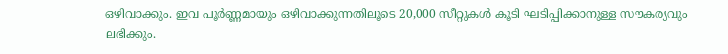ഒഴിവാക്കും. ഇവ പൂര്‍ണ്ണമായും ഒഴിവാക്കുന്നതിലൂടെ 20,000 സീറ്റുകള്‍ കൂടി ഘടിപ്പിക്കാനുള്ള സൗകര്യവും ലഭിക്കും.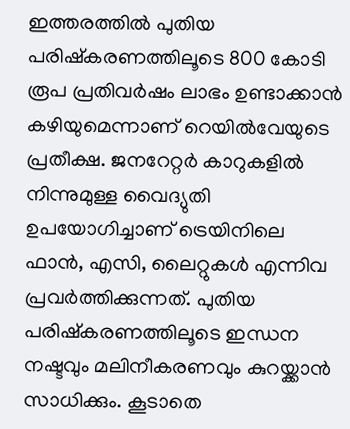ഇത്തരത്തില്‍ പുതിയ പരിഷ്‌കരണത്തിലൂടെ 800 കോടി രൂപ പ്രതിവര്‍ഷം ലാഭം ഉണ്ടാക്കാന്‍ കഴിയുമെന്നാണ് റെയില്‍വേയുടെ പ്രതീക്ഷ. ജനറേറ്റര്‍ കാറുകളില്‍ നിന്നുമുള്ള വൈദ്യുതി ഉപയോഗിച്ചാണ് ട്രെയിനിലെ ഫാന്‍, എസി, ലൈറ്റുകള്‍ എന്നിവ പ്രവര്‍ത്തിക്കുന്നത്. പുതിയ പരിഷ്‌കരണത്തിലൂടെ ഇന്ധന നഷ്ടവും മലിനീകരണവും കുറയ്ക്കാന്‍ സാധിക്കും. കൂടാതെ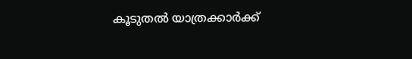കൂടുതല്‍ യാത്രക്കാര്‍ക്ക്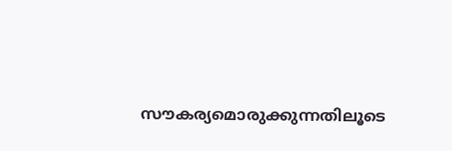സൗകര്യമൊരുക്കുന്നതിലൂടെ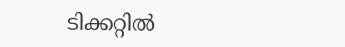ടിക്കറ്റില്‍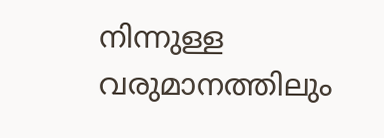നിന്നുള്ള വരുമാനത്തിലും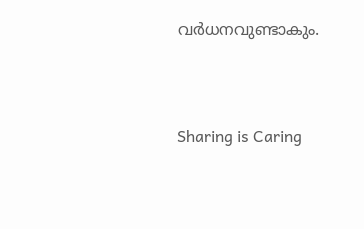വര്‍ധനവുണ്ടാകും.




Sharing is Caring